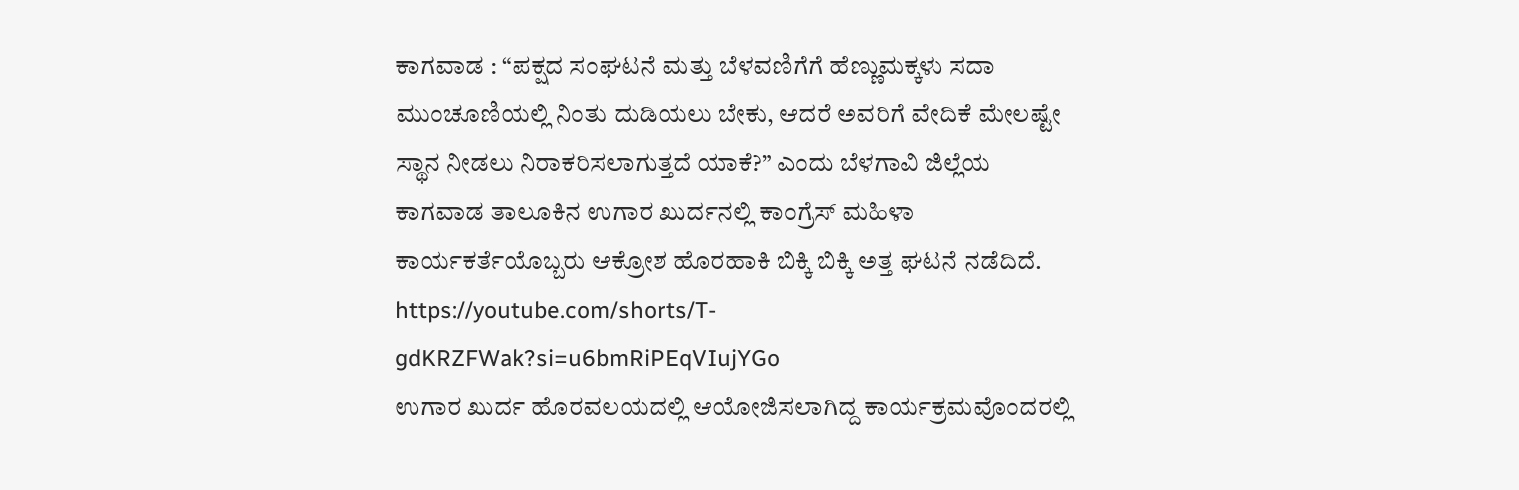ಕಾಗವಾಡ : “ಪಕ್ಷದ ಸಂಘಟನೆ ಮತ್ತು ಬೆಳವಣಿಗೆಗೆ ಹೆಣ್ಣುಮಕ್ಕಳು ಸದಾ ಮುಂಚೂಣಿಯಲ್ಲಿ ನಿಂತು ದುಡಿಯಲು ಬೇಕು, ಆದರೆ ಅವರಿಗೆ ವೇದಿಕೆ ಮೇಲಷ್ಟೇ ಸ್ಥಾನ ನೀಡಲು ನಿರಾಕರಿಸಲಾಗುತ್ತದೆ ಯಾಕೆ?” ಎಂದು ಬೆಳಗಾವಿ ಜಿಲ್ಲೆಯ ಕಾಗವಾಡ ತಾಲೂಕಿನ ಉಗಾರ ಖುರ್ದನಲ್ಲಿ ಕಾಂಗ್ರೆಸ್ ಮಹಿಳಾ ಕಾರ್ಯಕರ್ತೆಯೊಬ್ಬರು ಆಕ್ರೋಶ ಹೊರಹಾಕಿ ಬಿಕ್ಕಿ ಬಿಕ್ಕಿ ಅತ್ತ ಘಟನೆ ನಡೆದಿದೆ.
https://youtube.com/shorts/T-gdKRZFWak?si=u6bmRiPEqVIujYGo
ಉಗಾರ ಖುರ್ದ ಹೊರವಲಯದಲ್ಲಿ ಆಯೋಜಿಸಲಾಗಿದ್ದ ಕಾರ್ಯಕ್ರಮವೊಂದರಲ್ಲಿ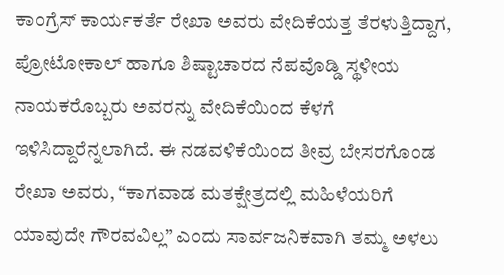ಕಾಂಗ್ರೆಸ್ ಕಾರ್ಯಕರ್ತೆ ರೇಖಾ ಅವರು ವೇದಿಕೆಯತ್ತ ತೆರಳುತ್ತಿದ್ದಾಗ, ಪ್ರೋಟೋಕಾಲ್ ಹಾಗೂ ಶಿಷ್ಟಾಚಾರದ ನೆಪವೊಡ್ಡಿ ಸ್ಥಳೀಯ ನಾಯಕರೊಬ್ಬರು ಅವರನ್ನು ವೇದಿಕೆಯಿಂದ ಕೆಳಗೆ ಇಳಿಸಿದ್ದಾರೆನ್ನಲಾಗಿದೆ. ಈ ನಡವಳಿಕೆಯಿಂದ ತೀವ್ರ ಬೇಸರಗೊಂಡ ರೇಖಾ ಅವರು, “ಕಾಗವಾಡ ಮತಕ್ಷೇತ್ರದಲ್ಲಿ ಮಹಿಳೆಯರಿಗೆ ಯಾವುದೇ ಗೌರವವಿಲ್ಲ” ಎಂದು ಸಾರ್ವಜನಿಕವಾಗಿ ತಮ್ಮ ಅಳಲು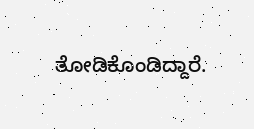ತೋಡಿಕೊಂಡಿದ್ದಾರೆ.